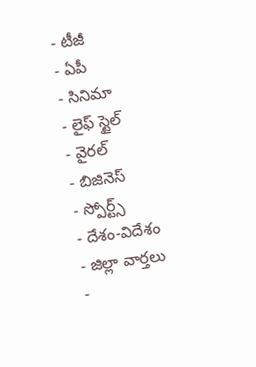- టీజీ
- ఏపీ
- సినిమా
- లైఫ్ స్టైల్
- వైరల్
- బిజినెస్
- స్పోర్ట్స్
- దేశం-విదేశం
- జిల్లా వార్తలు
-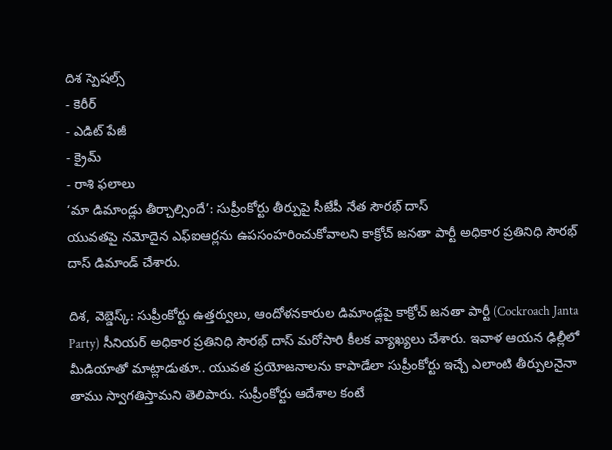దిశ స్పెషల్స్
- కెరీర్
- ఎడిట్ పేజీ
- క్రైమ్
- రాశి ఫలాలు
‘మా డిమాండ్లు తీర్చాల్సిందే’: సుప్రీంకోర్టు తీర్పుపై సీజేపీ నేత సౌరభ్ దాస్
యువతపై నమోదైన ఎఫ్ఐఆర్లను ఉపసంహరించుకోవాలని కాక్రోచ్ జనతా పార్టీ అధికార ప్రతినిధి సౌరభ్ దాస్ డిమాండ్ చేశారు.

దిశ, వెబ్డెస్క్: సుప్రీంకోర్టు ఉత్తర్వులు, ఆందోళనకారుల డిమాండ్లపై కాక్రోచ్ జనతా పార్టీ (Cockroach Janta Party) సీనియర్ అధికార ప్రతినిధి సౌరభ్ దాస్ మరోసారి కీలక వ్యాఖ్యలు చేశారు. ఇవాళ ఆయన ఢిల్లీలో మీడియాతో మాట్లాడుతూ.. యువత ప్రయోజనాలను కాపాడేలా సుప్రీంకోర్టు ఇచ్చే ఎలాంటి తీర్పులనైనా తాము స్వాగతిస్తామని తెలిపారు. సుప్రీంకోర్టు ఆదేశాల కంటే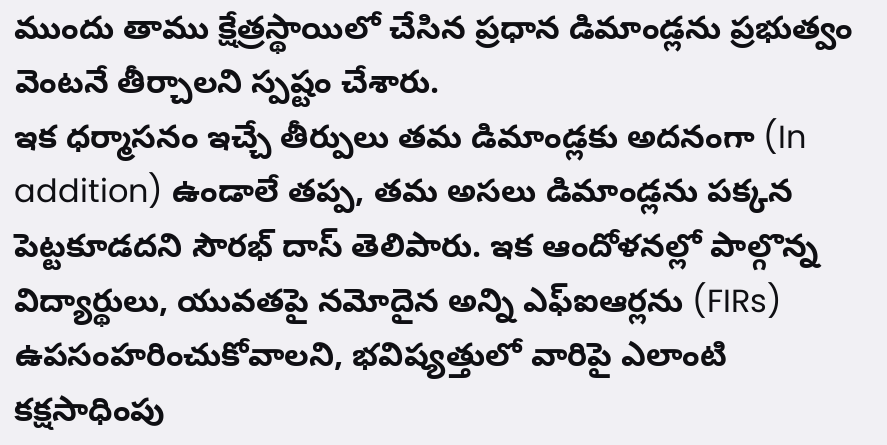ముందు తాము క్షేత్రస్థాయిలో చేసిన ప్రధాన డిమాండ్లను ప్రభుత్వం వెంటనే తీర్చాలని స్పష్టం చేశారు.
ఇక ధర్మాసనం ఇచ్చే తీర్పులు తమ డిమాండ్లకు అదనంగా (In addition) ఉండాలే తప్ప, తమ అసలు డిమాండ్లను పక్కన పెట్టకూడదని సౌరభ్ దాస్ తెలిపారు. ఇక ఆందోళనల్లో పాల్గొన్న విద్యార్థులు, యువతపై నమోదైన అన్ని ఎఫ్ఐఆర్లను (FIRs) ఉపసంహరించుకోవాలని, భవిష్యత్తులో వారిపై ఎలాంటి కక్షసాధింపు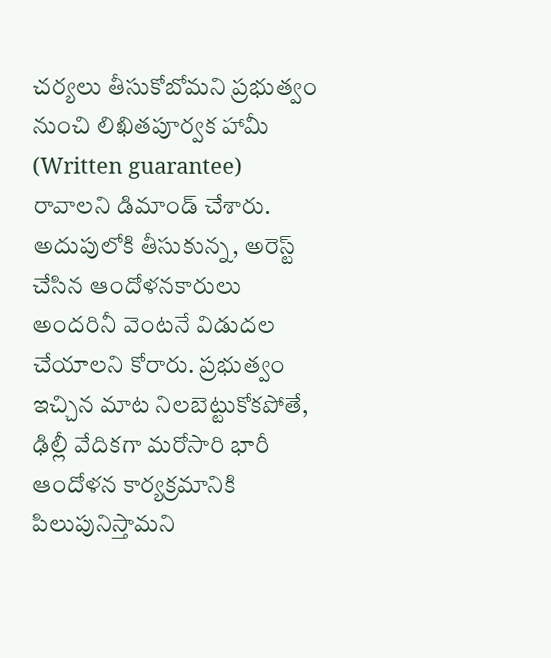చర్యలు తీసుకోబోమని ప్రభుత్వం నుంచి లిఖితపూర్వక హామీ (Written guarantee) రావాలని డిమాండ్ చేశారు. అదుపులోకి తీసుకున్న, అరెస్ట్ చేసిన ఆందోళనకారులు అందరినీ వెంటనే విడుదల చేయాలని కోరారు. ప్రభుత్వం ఇచ్చిన మాట నిలబెట్టుకోకపోతే, ఢిల్లీ వేదికగా మరోసారి భారీ ఆందోళన కార్యక్రమానికి పిలుపునిస్తామని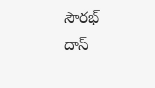సౌరభ్ దాస్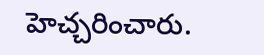హెచ్చరించారు.